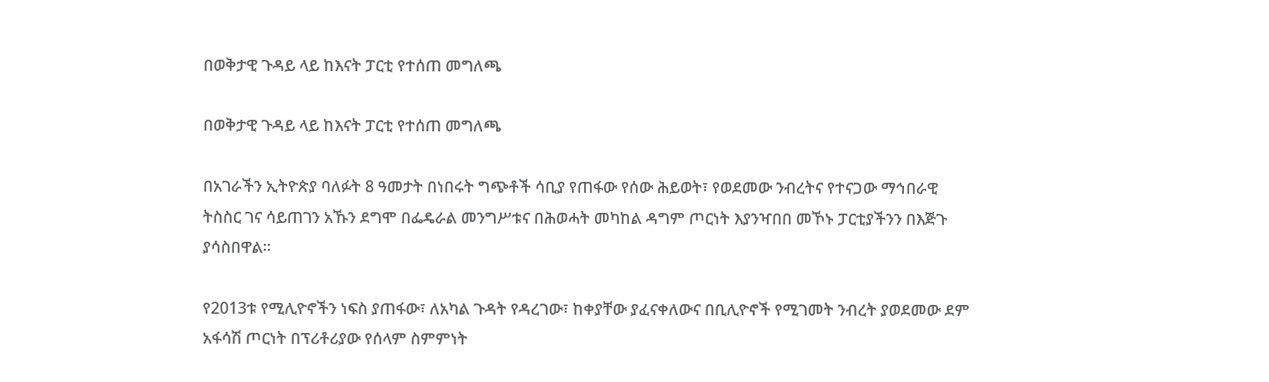በወቅታዊ ጉዳይ ላይ ከእናት ፓርቲ የተሰጠ መግለጫ

በወቅታዊ ጉዳይ ላይ ከእናት ፓርቲ የተሰጠ መግለጫ

በአገራችን ኢትዮጵያ ባለፉት 8 ዓመታት በነበሩት ግጭቶች ሳቢያ የጠፋው የሰው ሕይወት፣ የወደመው ንብረትና የተናጋው ማኅበራዊ ትስስር ገና ሳይጠገን አኹን ደግሞ በፌዴራል መንግሥቱና በሕወሓት መካከል ዳግም ጦርነት እያንዣበበ መኾኑ ፓርቲያችንን በእጅጉ ያሳስበዋል።

የ2013ቱ የሚሊዮኖችን ነፍስ ያጠፋው፣ ለአካል ጉዳት የዳረገው፣ ከቀያቸው ያፈናቀለውና በቢሊዮኖች የሚገመት ንብረት ያወደመው ደም አፋሳሽ ጦርነት በፕሪቶሪያው የሰላም ስምምነት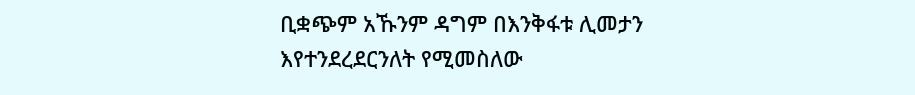ቢቋጭም አኹንም ዳግም በእንቅፋቱ ሊመታን እየተንደረደርንለት የሚመስለው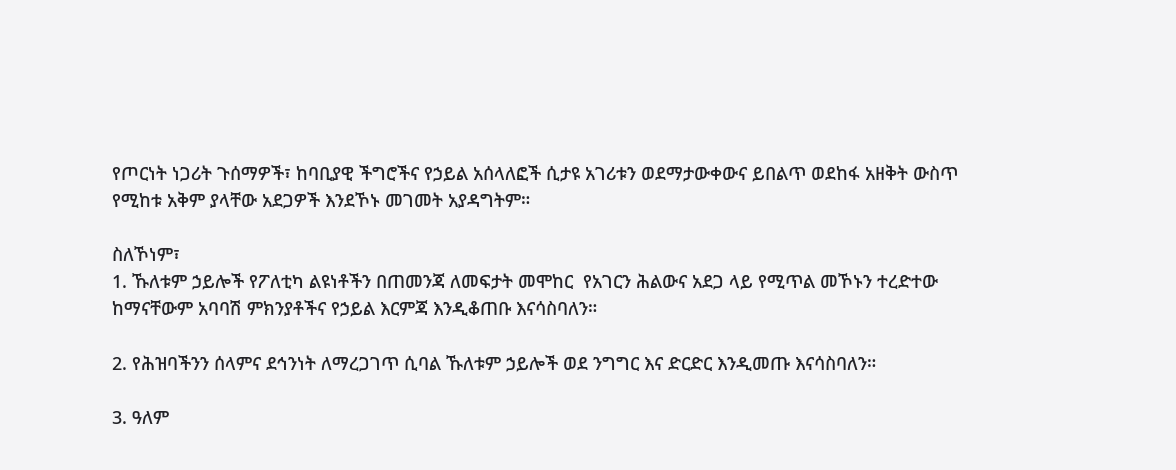የጦርነት ነጋሪት ጉሰማዎች፣ ከባቢያዊ ችግሮችና የኃይል አሰላለፎች ሲታዩ አገሪቱን ወደማታውቀውና ይበልጥ ወደከፋ አዘቅት ውስጥ የሚከቱ አቅም ያላቸው አደጋዎች እንደኾኑ መገመት አያዳግትም።

ስለኾነም፣
1. ኹለቱም ኃይሎች የፖለቲካ ልዩነቶችን በጠመንጃ ለመፍታት መሞከር  የአገርን ሕልውና አደጋ ላይ የሚጥል መኾኑን ተረድተው ከማናቸውም አባባሽ ምክንያቶችና የኃይል እርምጃ እንዲቆጠቡ እናሳስባለን።

2. የሕዝባችንን ሰላምና ደኅንነት ለማረጋገጥ ሲባል ኹለቱም ኃይሎች ወደ ንግግር እና ድርድር እንዲመጡ እናሳስባለን።

3. ዓለም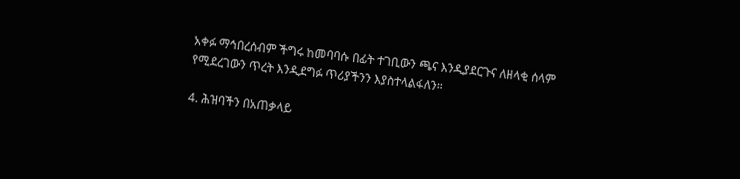አቀፉ ማኅበረሰብም ችግሩ ከመባባሱ በፊት ተገቢውን ጫና እንዲያደርጉና ለዘላቂ ሰላም የሚደረገውን ጥረት እንዲደግፉ ጥሪያችንን እያስተላልፋለን።

4. ሕዝባችን በአጠቃላይ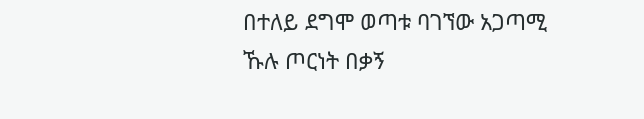በተለይ ደግሞ ወጣቱ ባገኘው አጋጣሚ ኹሉ ጦርነት በቃኝ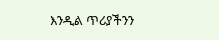እንዲል ጥሪያችንን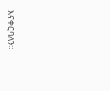እናቀርባለን።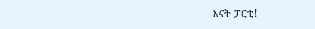እናት ፓርቲ!